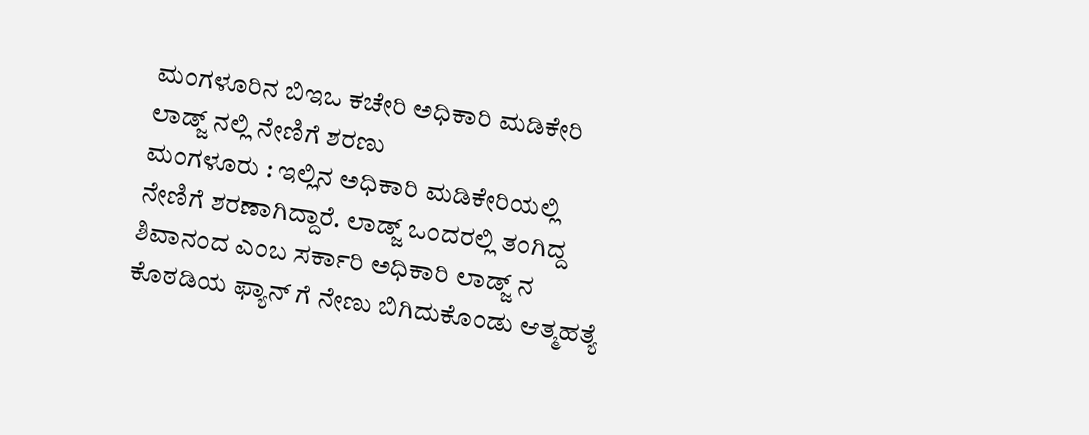ಮಂಗಳೂರಿನ ಬಿಇಒ ಕಚೇರಿ ಅಧಿಕಾರಿ ಮಡಿಕೇರಿ ಲಾಡ್ಜ್ ನಲ್ಲಿ ನೇಣಿಗೆ ಶರಣು
ಮಂಗಳೂರು : ಇಲ್ಲಿನ ಅಧಿಕಾರಿ ಮಡಿಕೇರಿಯಲ್ಲಿ ನೇಣಿಗೆ ಶರಣಾಗಿದ್ದಾರೆ. ಲಾಡ್ಜ್ ಒಂದರಲ್ಲಿ ತಂಗಿದ್ದ ಶಿವಾನಂದ ಎಂಬ ಸರ್ಕಾರಿ ಅಧಿಕಾರಿ ಲಾಡ್ಜ್ ನ ಕೊಠಡಿಯ ಫ್ಯಾನ್ ಗೆ ನೇಣು ಬಿಗಿದುಕೊಂಡು ಆತ್ಮಹತ್ಯೆ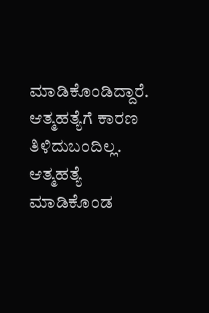ಮಾಡಿಕೊಂಡಿದ್ದಾರೆ. ಆತ್ಮಹತ್ಯೆಗೆ ಕಾರಣ ತಿಳಿದುಬಂದಿಲ್ಲ. ಆತ್ಮಹತ್ಯೆ ಮಾಡಿಕೊಂಡ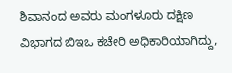ಶಿವಾನಂದ ಅವರು ಮಂಗಳೂರು ದಕ್ಷಿಣ ವಿಭಾಗದ ಬಿಇಒ ಕಚೇರಿ ಅಧಿಕಾರಿಯಾಗಿದ್ದು,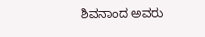ಶಿವನಾಂದ ಅವರು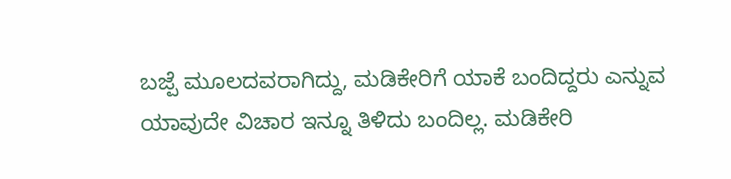ಬಜ್ಪೆ ಮೂಲದವರಾಗಿದ್ದು, ಮಡಿಕೇರಿಗೆ ಯಾಕೆ ಬಂದಿದ್ದರು ಎನ್ನುವ ಯಾವುದೇ ವಿಚಾರ ಇನ್ನೂ ತಿಳಿದು ಬಂದಿಲ್ಲ. ಮಡಿಕೇರಿ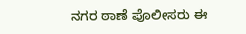ನಗರ ಠಾಣೆ ಪೊಲೀಸರು ಈ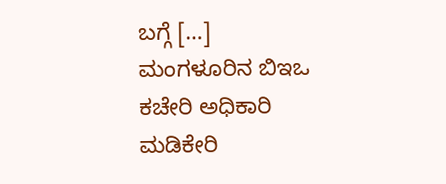ಬಗ್ಗೆ […]
ಮಂಗಳೂರಿನ ಬಿಇಒ ಕಚೇರಿ ಅಧಿಕಾರಿ ಮಡಿಕೇರಿ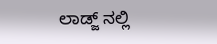ಲಾಡ್ಜ್ ನಲ್ಲಿ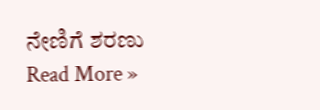ನೇಣಿಗೆ ಶರಣು Read More »